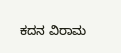ಕದನ ವಿರಾಮ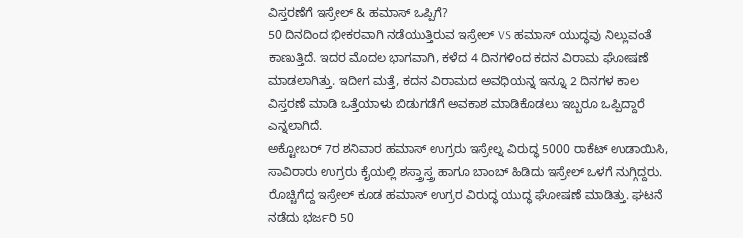ವಿಸ್ತರಣೆಗೆ ಇಸ್ರೇಲ್ & ಹಮಾಸ್ ಒಪ್ಪಿಗೆ?
50 ದಿನದಿಂದ ಭೀಕರವಾಗಿ ನಡೆಯುತ್ತಿರುವ ಇಸ್ರೇಲ್ VS ಹಮಾಸ್ ಯುದ್ಧವು ನಿಲ್ಲುವಂತೆ ಕಾಣುತ್ತಿದೆ. ಇದರ ಮೊದಲ ಭಾಗವಾಗಿ, ಕಳೆದ 4 ದಿನಗಳಿಂದ ಕದನ ವಿರಾಮ ಘೋಷಣೆ ಮಾಡಲಾಗಿತ್ತು. ಇದೀಗ ಮತ್ತೆ, ಕದನ ವಿರಾಮದ ಅವಧಿಯನ್ನ ಇನ್ನೂ 2 ದಿನಗಳ ಕಾಲ ವಿಸ್ತರಣೆ ಮಾಡಿ ಒತ್ತೆಯಾಳು ಬಿಡುಗಡೆಗೆ ಅವಕಾಶ ಮಾಡಿಕೊಡಲು ಇಬ್ಬರೂ ಒಪ್ಪಿದ್ದಾರೆ ಎನ್ನಲಾಗಿದೆ.
ಅಕ್ಟೋಬರ್ 7ರ ಶನಿವಾರ ಹಮಾಸ್ ಉಗ್ರರು ಇಸ್ರೇಲ್ನ ವಿರುದ್ಧ 5000 ರಾಕೆಟ್ ಉಡಾಯಿಸಿ, ಸಾವಿರಾರು ಉಗ್ರರು ಕೈಯಲ್ಲಿ ಶಸ್ತ್ರಾಸ್ತ್ರ ಹಾಗೂ ಬಾಂಬ್ ಹಿಡಿದು ಇಸ್ರೇಲ್ ಒಳಗೆ ನುಗ್ಗಿದ್ದರು. ರೊಚ್ಚಿಗೆದ್ದ ಇಸ್ರೇಲ್ ಕೂಡ ಹಮಾಸ್ ಉಗ್ರರ ವಿರುದ್ಧ ಯುದ್ಧ ಘೋಷಣೆ ಮಾಡಿತ್ತು. ಘಟನೆ ನಡೆದು ಭರ್ಜರಿ 50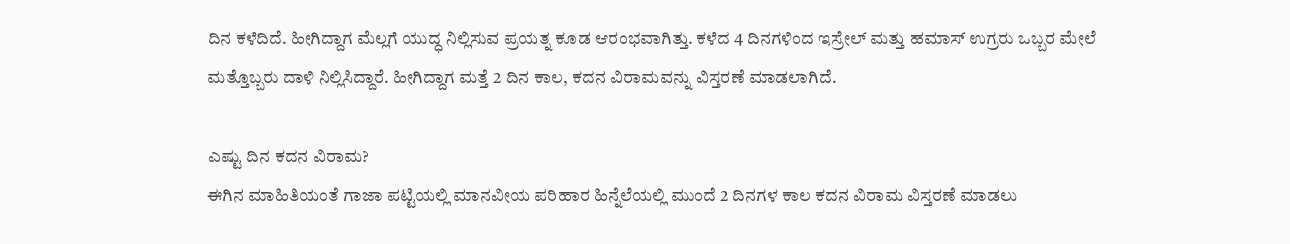ದಿನ ಕಳೆದಿದೆ. ಹೀಗಿದ್ದಾಗ ಮೆಲ್ಲಗೆ ಯುದ್ಧ ನಿಲ್ಲಿಸುವ ಪ್ರಯತ್ನ ಕೂಡ ಆರಂಭವಾಗಿತ್ತು. ಕಳೆದ 4 ದಿನಗಳಿಂದ ಇಸ್ರೇಲ್ ಮತ್ತು ಹಮಾಸ್ ಉಗ್ರರು ಒಬ್ಬರ ಮೇಲೆ ಮತ್ತೊಬ್ಬರು ದಾಳಿ ನಿಲ್ಲಿಸಿದ್ದಾರೆ. ಹೀಗಿದ್ದಾಗ ಮತ್ತೆ 2 ದಿನ ಕಾಲ, ಕದನ ವಿರಾಮವನ್ನು ವಿಸ್ತರಣೆ ಮಾಡಲಾಗಿದೆ.

ಎಷ್ಟು ದಿನ ಕದನ ವಿರಾಮ?
ಈಗಿನ ಮಾಹಿತಿಯಂತೆ ಗಾಜಾ ಪಟ್ಟಿಯಲ್ಲಿ ಮಾನವೀಯ ಪರಿಹಾರ ಹಿನ್ನೆಲೆಯಲ್ಲಿ ಮುಂದೆ 2 ದಿನಗಳ ಕಾಲ ಕದನ ವಿರಾಮ ವಿಸ್ತರಣೆ ಮಾಡಲು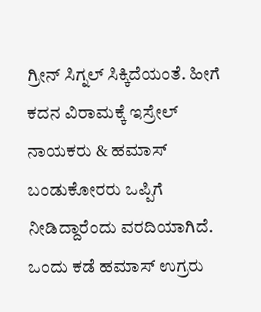ಗ್ರೀನ್ ಸಿಗ್ನಲ್ ಸಿಕ್ಕಿದೆಯಂತೆ. ಹೀಗೆ ಕದನ ವಿರಾಮಕ್ಕೆ ಇಸ್ರೇಲ್ ನಾಯಕರು & ಹಮಾಸ್ ಬಂಡುಕೋರರು ಒಪ್ಪಿಗೆ ನೀಡಿದ್ದಾರೆಂದು ವರದಿಯಾಗಿದೆ. ಒಂದು ಕಡೆ ಹಮಾಸ್ ಉಗ್ರರು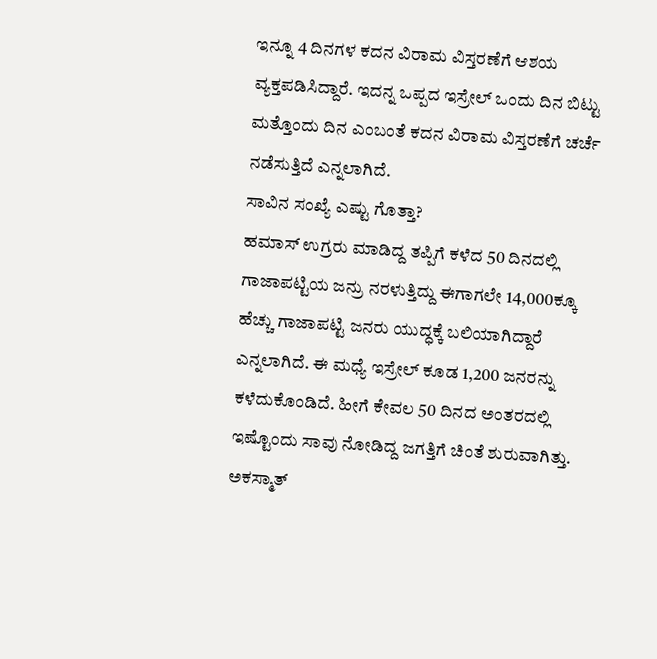ಇನ್ನೂ 4 ದಿನಗಳ ಕದನ ವಿರಾಮ ವಿಸ್ತರಣೆಗೆ ಆಶಯ ವ್ಯಕ್ತಪಡಿಸಿದ್ದಾರೆ. ಇದನ್ನ ಒಪ್ಪದ ಇಸ್ರೇಲ್ ಒಂದು ದಿನ ಬಿಟ್ಟು ಮತ್ತೊಂದು ದಿನ ಎಂಬಂತೆ ಕದನ ವಿರಾಮ ವಿಸ್ತರಣೆಗೆ ಚರ್ಚೆ ನಡೆಸುತ್ತಿದೆ ಎನ್ನಲಾಗಿದೆ.
ಸಾವಿನ ಸಂಖ್ಯೆ ಎಷ್ಟು ಗೊತ್ತಾ?
ಹಮಾಸ್ ಉಗ್ರರು ಮಾಡಿದ್ದ ತಪ್ಪಿಗೆ ಕಳೆದ 50 ದಿನದಲ್ಲಿ ಗಾಜಾಪಟ್ಟಿಯ ಜನ್ರು ನರಳುತ್ತಿದ್ದು ಈಗಾಗಲೇ 14,000ಕ್ಕೂ ಹೆಚ್ಚು ಗಾಜಾಪಟ್ಟಿ ಜನರು ಯುದ್ಧಕ್ಕೆ ಬಲಿಯಾಗಿದ್ದಾರೆ ಎನ್ನಲಾಗಿದೆ. ಈ ಮಧ್ಯೆ ಇಸ್ರೇಲ್ ಕೂಡ 1,200 ಜನರನ್ನು ಕಳೆದುಕೊಂಡಿದೆ. ಹೀಗೆ ಕೇವಲ 50 ದಿನದ ಅಂತರದಲ್ಲಿ ಇಷ್ಟೊಂದು ಸಾವು ನೋಡಿದ್ದ ಜಗತ್ತಿಗೆ ಚಿಂತೆ ಶುರುವಾಗಿತ್ತು. ಅಕಸ್ಮಾತ್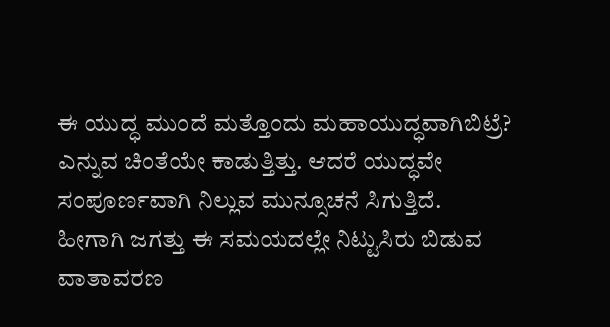ಈ ಯುದ್ಧ ಮುಂದೆ ಮತ್ತೊಂದು ಮಹಾಯುದ್ಧವಾಗಿಬಿಟ್ರೆ? ಎನ್ನುವ ಚಿಂತೆಯೇ ಕಾಡುತ್ತಿತ್ತು. ಆದರೆ ಯುದ್ಧವೇ ಸಂಪೂರ್ಣವಾಗಿ ನಿಲ್ಲುವ ಮುನ್ಸೂಚನೆ ಸಿಗುತ್ತಿದೆ. ಹೀಗಾಗಿ ಜಗತ್ತು ಈ ಸಮಯದಲ್ಲೇ ನಿಟ್ಟುಸಿರು ಬಿಡುವ ವಾತಾವರಣ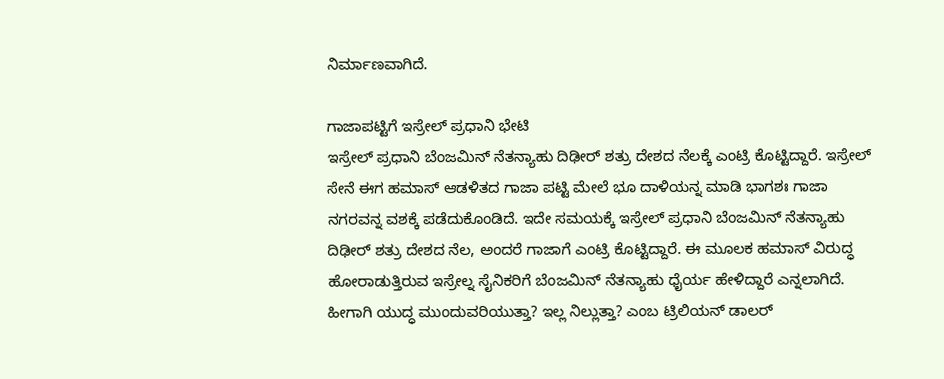ನಿರ್ಮಾಣವಾಗಿದೆ.

ಗಾಜಾಪಟ್ಟಿಗೆ ಇಸ್ರೇಲ್ ಪ್ರಧಾನಿ ಭೇಟಿ
ಇಸ್ರೇಲ್ ಪ್ರಧಾನಿ ಬೆಂಜಮಿನ್ ನೆತನ್ಯಾಹು ದಿಢೀರ್ ಶತ್ರು ದೇಶದ ನೆಲಕ್ಕೆ ಎಂಟ್ರಿ ಕೊಟ್ಟಿದ್ದಾರೆ. ಇಸ್ರೇಲ್ ಸೇನೆ ಈಗ ಹಮಾಸ್ ಆಡಳಿತದ ಗಾಜಾ ಪಟ್ಟಿ ಮೇಲೆ ಭೂ ದಾಳಿಯನ್ನ ಮಾಡಿ ಭಾಗಶಃ ಗಾಜಾ ನಗರವನ್ನ ವಶಕ್ಕೆ ಪಡೆದುಕೊಂಡಿದೆ. ಇದೇ ಸಮಯಕ್ಕೆ ಇಸ್ರೇಲ್ ಪ್ರಧಾನಿ ಬೆಂಜಮಿನ್ ನೆತನ್ಯಾಹು ದಿಢೀರ್ ಶತ್ರು ದೇಶದ ನೆಲ, ಅಂದರೆ ಗಾಜಾಗೆ ಎಂಟ್ರಿ ಕೊಟ್ಟಿದ್ದಾರೆ. ಈ ಮೂಲಕ ಹಮಾಸ್ ವಿರುದ್ಧ ಹೋರಾಡುತ್ತಿರುವ ಇಸ್ರೇಲ್ನ ಸೈನಿಕರಿಗೆ ಬೆಂಜಮಿನ್ ನೆತನ್ಯಾಹು ಧೈರ್ಯ ಹೇಳಿದ್ದಾರೆ ಎನ್ನಲಾಗಿದೆ. ಹೀಗಾಗಿ ಯುದ್ಧ ಮುಂದುವರಿಯುತ್ತಾ? ಇಲ್ಲ ನಿಲ್ಲುತ್ತಾ? ಎಂಬ ಟ್ರಿಲಿಯನ್ ಡಾಲರ್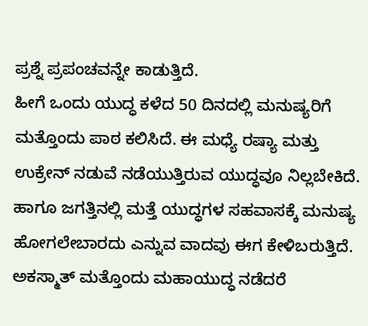ಪ್ರಶ್ನೆ ಪ್ರಪಂಚವನ್ನೇ ಕಾಡುತ್ತಿದೆ.
ಹೀಗೆ ಒಂದು ಯುದ್ಧ ಕಳೆದ 50 ದಿನದಲ್ಲಿ ಮನುಷ್ಯರಿಗೆ ಮತ್ತೊಂದು ಪಾಠ ಕಲಿಸಿದೆ. ಈ ಮಧ್ಯೆ ರಷ್ಯಾ ಮತ್ತು ಉಕ್ರೇನ್ ನಡುವೆ ನಡೆಯುತ್ತಿರುವ ಯುದ್ಧವೂ ನಿಲ್ಲಬೇಕಿದೆ. ಹಾಗೂ ಜಗತ್ತಿನಲ್ಲಿ ಮತ್ತೆ ಯುದ್ಧಗಳ ಸಹವಾಸಕ್ಕೆ ಮನುಷ್ಯ ಹೋಗಲೇಬಾರದು ಎನ್ನುವ ವಾದವು ಈಗ ಕೇಳಿಬರುತ್ತಿದೆ. ಅಕಸ್ಮಾತ್ ಮತ್ತೊಂದು ಮಹಾಯುದ್ಧ ನಡೆದರೆ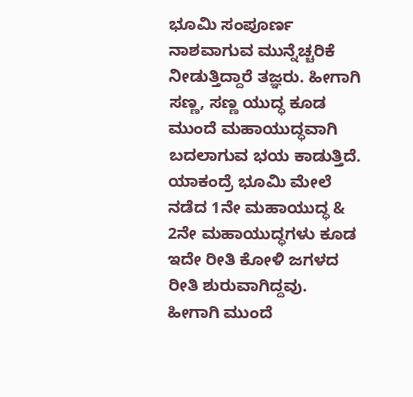ಭೂಮಿ ಸಂಪೂರ್ಣ ನಾಶವಾಗುವ ಮುನ್ನೆಚ್ಚರಿಕೆ ನೀಡುತ್ತಿದ್ದಾರೆ ತಜ್ಞರು. ಹೀಗಾಗಿ ಸಣ್ಣ, ಸಣ್ಣ ಯುದ್ಧ ಕೂಡ ಮುಂದೆ ಮಹಾಯುದ್ಧವಾಗಿ ಬದಲಾಗುವ ಭಯ ಕಾಡುತ್ತಿದೆ. ಯಾಕಂದ್ರೆ ಭೂಮಿ ಮೇಲೆ ನಡೆದ 1ನೇ ಮಹಾಯುದ್ಧ & 2ನೇ ಮಹಾಯುದ್ಧಗಳು ಕೂಡ ಇದೇ ರೀತಿ ಕೋಳಿ ಜಗಳದ ರೀತಿ ಶುರುವಾಗಿದ್ದವು. ಹೀಗಾಗಿ ಮುಂದೆ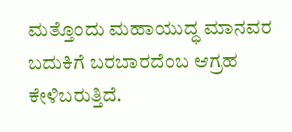ಮತ್ತೊಂದು ಮಹಾಯುದ್ಧ ಮಾನವರ ಬದುಕಿಗೆ ಬರಬಾರದೆಂಬ ಆಗ್ರಹ ಕೇಳಿಬರುತ್ತಿದೆ.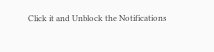Click it and Unblock the Notifications